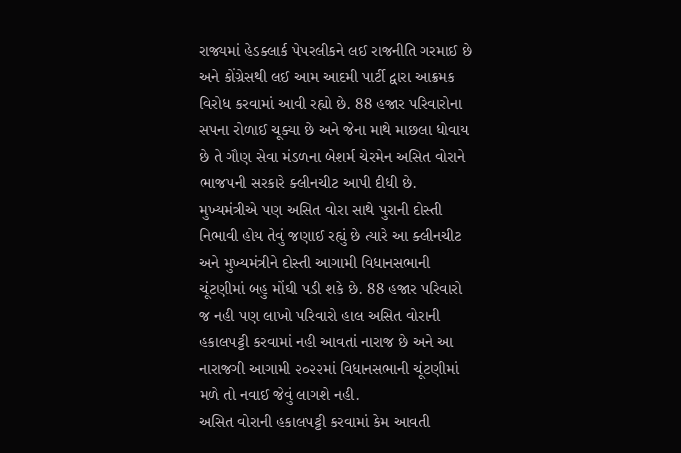રાજ્યમાં હેડક્લાર્ક પેપરલીકને લઈ રાજનીતિ ગરમાઈ છે અને કોંગ્રેસથી લઈ આમ આદમી પાર્ટી દ્વારા આક્રમક વિરોધ કરવામાં આવી રહ્યો છે. 88 હજાર પરિવારોના સપના રોળાઈ ચૂક્યા છે અને જેના માથે માછલા ધોવાય છે તે ગૌણ સેવા મંડળના બેશર્મ ચેરમેન અસિત વોરાને ભાજપની સરકારે ક્લીનચીટ આપી દીધી છે. મુખ્યમંત્રીએ પણ અસિત વોરા સાથે પુરાની દોસ્તી નિભાવી હોય તેવું જણાઈ રહ્યું છે ત્યારે આ ક્લીનચીટ અને મુખ્યમંત્રીને દોસ્તી આગામી વિધાનસભાની ચૂંટણીમાં બહુ મોંઘી પડી શકે છે. 88 હજાર પરિવારો જ નહી પણ લાખો પરિવારો હાલ અસિત વોરાની હકાલપટ્ટી કરવામાં નહી આવતાં નારાજ છે અને આ નારાજગી આગામી ૨૦૨૨માં વિધાનસભાની ચૂંટણીમાં મળે તો નવાઈ જેવું લાગશે નહી.
અસિત વોરાની હકાલપટ્ટી કરવામાં કેમ આવતી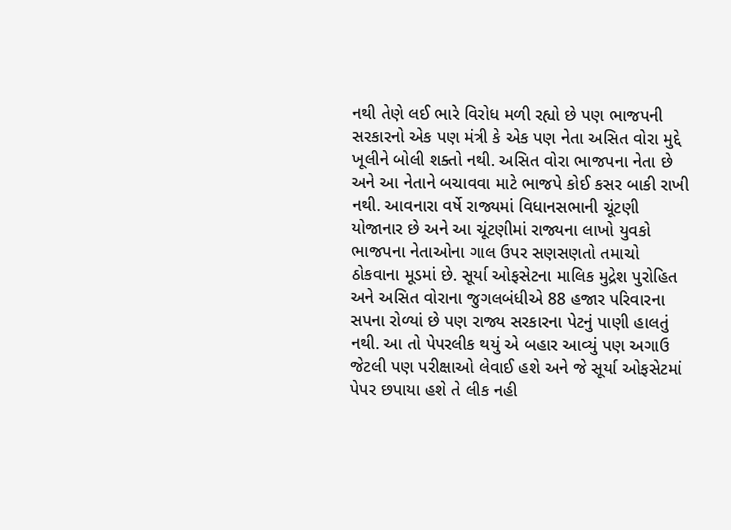નથી તેણે લઈ ભારે વિરોધ મળી રહ્યો છે પણ ભાજપની સરકારનો એક પણ મંત્રી કે એક પણ નેતા અસિત વોરા મુદ્દે ખૂલીને બોલી શક્તો નથી. અસિત વોરા ભાજપના નેતા છે અને આ નેતાને બચાવવા માટે ભાજપે કોઈ કસર બાકી રાખી નથી. આવનારા વર્ષે રાજ્યમાં વિધાનસભાની ચૂંટણી યોજાનાર છે અને આ ચૂંટણીમાં રાજ્યના લાખો યુવકો ભાજપના નેતાઓના ગાલ ઉપર સણસણતો તમાચો ઠોકવાના મૂડમાં છે. સૂર્યા ઓફસેટના માલિક મુદ્રેશ પુરોહિત અને અસિત વોરાના જુગલબંધીએ 88 હજાર પરિવારના સપના રોળ્યાં છે પણ રાજ્ય સરકારના પેટનું પાણી હાલતું નથી. આ તો પેપરલીક થયું એ બહાર આવ્યું પણ અગાઉ જેટલી પણ પરીક્ષાઓ લેવાઈ હશે અને જે સૂર્યા ઓફસેટમાં પેપર છપાયા હશે તે લીક નહી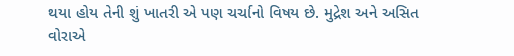થયા હોય તેની શું ખાતરી એ પણ ચર્ચાનો વિષય છે. મુદ્રેશ અને અસિત વોરાએ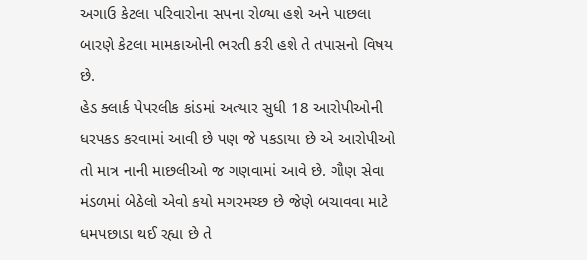અગાઉ કેટલા પરિવારોના સપના રોળ્યા હશે અને પાછલા બારણે કેટલા મામકાઓની ભરતી કરી હશે તે તપાસનો વિષય છે.
હેડ ક્લાર્ક પેપરલીક કાંડમાં અત્યાર સુધી 18 આરોપીઓની ધરપકડ કરવામાં આવી છે પણ જે પકડાયા છે એ આરોપીઓ તો માત્ર નાની માછલીઓ જ ગણવામાં આવે છે. ગૌણ સેવા મંડળમાં બેઠેલો એવો કયો મગરમચ્છ છે જેણે બચાવવા માટે ધમપછાડા થઈ રહ્યા છે તે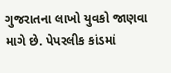ગુજરાતના લાખો યુવકો જાણવા માગે છે. પેપરલીક કાંડમાં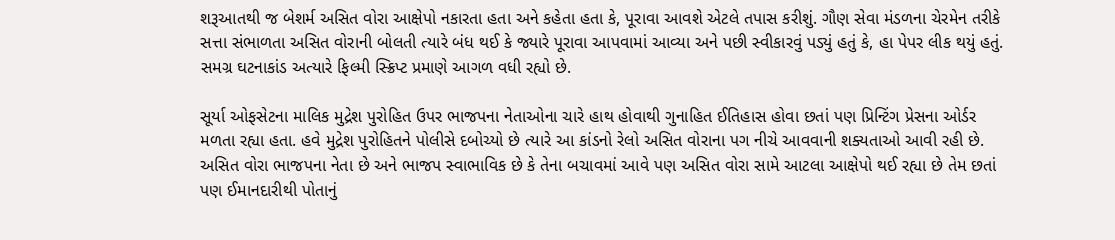શરૂઆતથી જ બેશર્મ અસિત વોરા આક્ષેપો નકારતા હતા અને કહેતા હતા કે, પૂરાવા આવશે એટલે તપાસ કરીશું. ગૌણ સેવા મંડળના ચેરમેન તરીકે સત્તા સંભાળતા અસિત વોરાની બોલતી ત્યારે બંધ થઈ કે જ્યારે પૂરાવા આપવામાં આવ્યા અને પછી સ્વીકારવું પડ્યું હતું કે, હા પેપર લીક થયું હતું. સમગ્ર ઘટનાકાંડ અત્યારે ફિલ્મી સ્ક્રિપ્ટ પ્રમાણે આગળ વધી રહ્યો છે.

સૂર્યા ઓફસેટના માલિક મુદ્રેશ પુરોહિત ઉપર ભાજપના નેતાઓના ચારે હાથ હોવાથી ગુનાહિત ઈતિહાસ હોવા છતાં પણ પ્રિન્ટિંગ પ્રેસના ઓર્ડર મળતા રહ્યા હતા. હવે મુદ્રેશ પુરોહિતને પોલીસે દબોચ્યો છે ત્યારે આ કાંડનો રેલો અસિત વોરાના પગ નીચે આવવાની શક્યતાઓ આવી રહી છે. અસિત વોરા ભાજપના નેતા છે અને ભાજપ સ્વાભાવિક છે કે તેના બચાવમાં આવે પણ અસિત વોરા સામે આટલા આક્ષેપો થઈ રહ્યા છે તેમ છતાં પણ ઈમાનદારીથી પોતાનું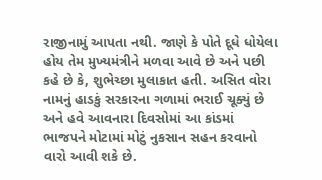રાજીનામું આપતા નથી. જાણે કે પોતે દૂધે ધોયેલા હોય તેમ મુખ્યમંત્રીને મળવા આવે છે અને પછી કહે છે કે, શુભેચ્છા મુલાકાત હતી. અસિત વોરા નામનું હાડકું સરકારના ગળામાં ભરાઈ ચૂક્યું છે અને હવે આવનારા દિવસોમાં આ કાંડમાં ભાજપને મોટામાં મોટું નુકસાન સહન કરવાનો વારો આવી શકે છે.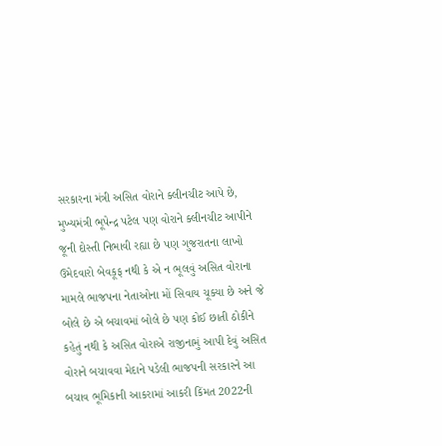સરકારના મંત્રી અસિત વોરાને ક્લીનચીટ આપે છે, મુખ્યમંત્રી ભૂપેન્દ્ર પટેલ પણ વોરાને ક્લીનચીટ આપીને જૂની દોસ્તી નિભાવી રહ્યા છે પણ ગુજરાતના લાખો ઉમેદવારો બેવકૂફ નથી કે એ ન ભૂલવું અસિત વોરાના મામલે ભાજપના નેતાઓના મોં સિવાય ચૂક્યા છે અને જે બોલે છે એ બચાવમાં બોલે છે પણ કોઈ છાતી ઠોકીને કહેતું નથી કે અસિત વોરાએ રાજીનામું આપી દેવું અસિત વોરાને બચાવવા મેદાને પડેલી ભાજપની સરકારને આ બચાવ ભૂમિકાની આકરામાં આકરી કિંમત 2022ની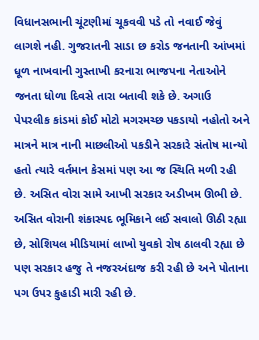વિધાનસભાની ચૂંટણીમાં ચૂકવવી પડે તો નવાઈ જેવું લાગશે નહી. ગુજરાતની સાડા છ કરોડ જનતાની આંખમાં ધૂળ નાખવાની ગુસ્તાખી કરનારા ભાજપના નેતાઓને જનતા ધોળા દિવસે તારા બતાવી શકે છે. અગાઉ પેપરલીક કાંડમાં કોઈ મોટો મગરમચ્છ પકડાયો નહોતો અને માત્રને માત્ર નાની માછલીઓ પકડીને સરકારે સંતોષ માન્યો હતો ત્યારે વર્તમાન કેસમાં પણ આ જ સ્થિતિ મળી રહી છે. અસિત વોરા સામે આખી સરકાર અડીખમ ઊભી છે.
અસિત વોરાની શંકાસ્પદ ભૂમિકાને લઈ સવાલો ઊઠી રહ્યા છે, સોશિયલ મીડિયામાં લાખો યુવકો રોષ ઠાલવી રહ્યા છે પણ સરકાર હજુ તે નજરઅંદાજ કરી રહી છે અને પોતાના પગ ઉપર કુહાડી મારી રહી છે.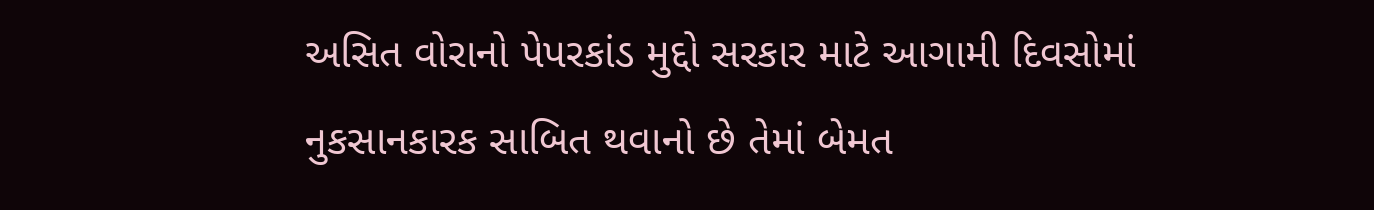અસિત વોરાનો પેપરકાંડ મુદ્દો સરકાર માટે આગામી દિવસોમાં નુકસાનકારક સાબિત થવાનો છે તેમાં બેમત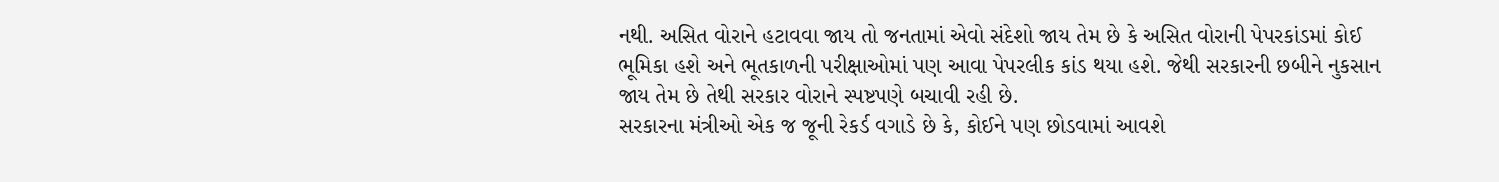નથી. અસિત વોરાને હટાવવા જાય તો જનતામાં એવો સંદેશો જાય તેમ છે કે અસિત વોરાની પેપરકાંડમાં કોઈ ભૂમિકા હશે અને ભૂતકાળની પરીક્ષાઓમાં પણ આવા પેપરલીક કાંડ થયા હશે. જેથી સરકારની છબીને નુકસાન જાય તેમ છે તેથી સરકાર વોરાને સ્પષ્ટપણે બચાવી રહી છે.
સરકારના મંત્રીઓ એક જ જૂની રેકર્ડ વગાડે છે કે, કોઈને પણ છોડવામાં આવશે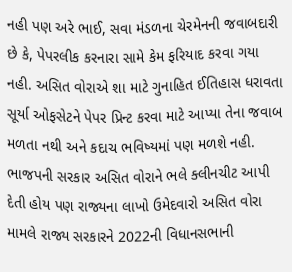નહી પણ અરે ભાઈ, સવા મંડળના ચેરમેનની જવાબદારી છે કે, પેપરલીક કરનારા સામે કેમ ફરિયાદ કરવા ગયા નહી. અસિત વોરાએ શા માટે ગુનાહિત ઈતિહાસ ધરાવતા સૂર્યા ઓફસેટને પેપર પ્રિન્ટ કરવા માટે આપ્યા તેના જવાબ મળતા નથી અને કદાચ ભવિષ્યમાં પણ મળશે નહી. ભાજપની સરકાર અસિત વોરાને ભલે ક્લીનચીટ આપી દેતી હોય પણ રાજ્યના લાખો ઉમેદવારો અસિત વોરા મામલે રાજ્ય સરકારને 2022ની વિધાનસભાની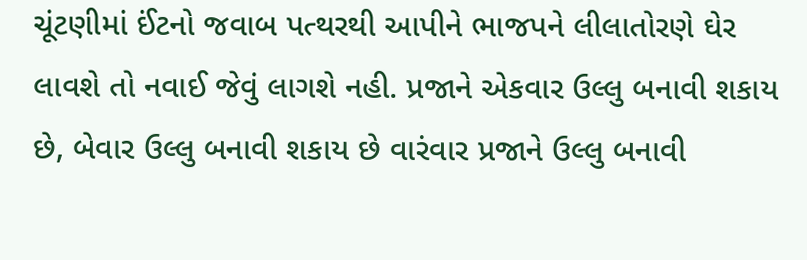ચૂંટણીમાં ઈંટનો જવાબ પત્થરથી આપીને ભાજપને લીલાતોરણે ઘેર લાવશે તો નવાઈ જેવું લાગશે નહી. પ્રજાને એકવાર ઉલ્લુ બનાવી શકાય છે, બેવાર ઉલ્લુ બનાવી શકાય છે વારંવાર પ્રજાને ઉલ્લુ બનાવી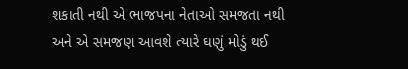શકાતી નથી એ ભાજપના નેતાઓ સમજતા નથી અને એ સમજણ આવશે ત્યારે ઘણું મોડું થઈ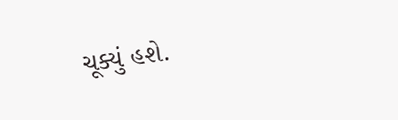ચૂક્યું હશે.